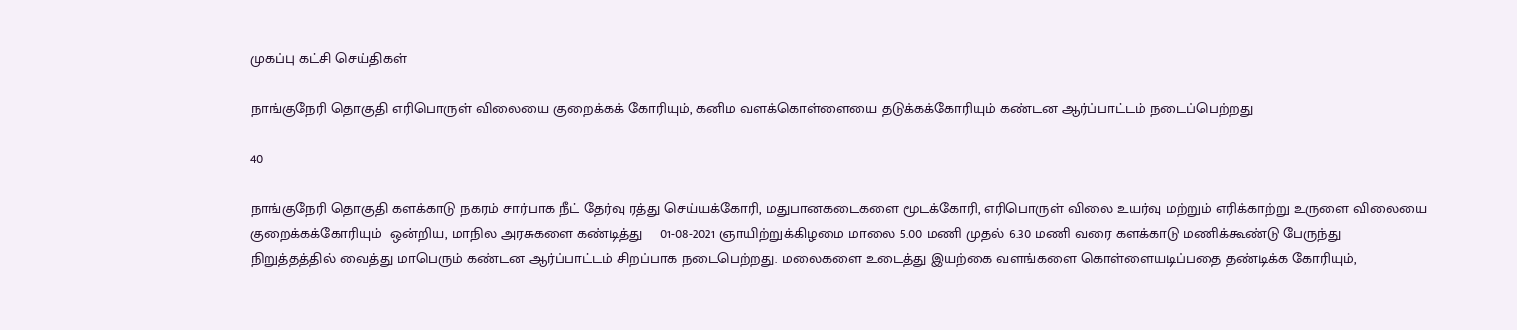முகப்பு கட்சி செய்திகள்

நாங்குநேரி தொகுதி எரிபொருள் விலையை குறைக்கக் கோரியும், கனிம வளக்கொள்ளையை தடுக்கக்கோரியும் கண்டன ஆர்ப்பாட்டம் நடைப்பெற்றது

40

நாங்குநேரி தொகுதி களக்காடு நகரம் சார்பாக நீட் தேர்வு ரத்து செய்யக்கோரி, மதுபானகடைகளை மூடக்கோரி, எரிபொருள் விலை உயர்வு மற்றும் எரிக்காற்று உருளை விலையை குறைக்கக்கோரியும்  ஒன்றிய, மாநில அரசுகளை கண்டித்து    01-08-2021 ஞாயிற்றுக்கிழமை மாலை 5.00 மணி முதல் 6.30 மணி வரை களக்காடு மணிக்கூண்டு பேருந்து நிறுத்தத்தில் வைத்து மாபெரும் கண்டன ஆர்ப்பாட்டம் சிறப்பாக நடைபெற்றது. மலைகளை உடைத்து இயற்கை வளங்களை கொள்ளையடிப்பதை தண்டிக்க கோரியும்,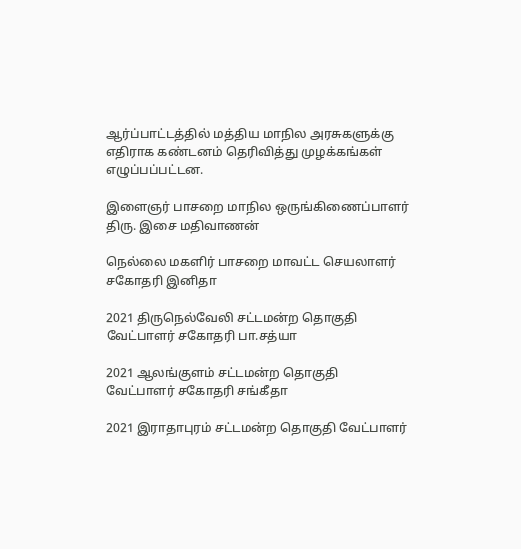ஆர்ப்பாட்டத்தில் மத்திய மாநில அரசுகளுக்கு எதிராக கண்டனம் தெரிவித்து முழக்கங்கள் எழுப்பப்பட்டன.

இளைஞர் பாசறை மாநில ஒருங்கிணைப்பாளர் திரு. இசை மதிவாணன்

நெல்லை மகளிர் பாசறை மாவட்ட செயலாளர் சகோதரி இனிதா

2021 திருநெல்வேலி சட்டமன்ற தொகுதி வேட்பாளர் சகோதரி பா.சத்யா

2021 ஆலங்குளம் சட்டமன்ற தொகுதி வேட்பாளர் சகோதரி சங்கீதா

2021 இராதாபுரம் சட்டமன்ற தொகுதி வேட்பாளர்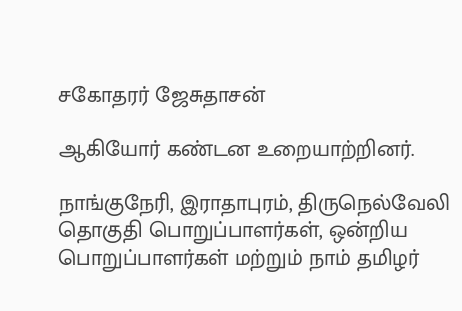சகோதரர் ஜேசுதாசன்

ஆகியோர் கண்டன உறையாற்றினர்.

நாங்குநேரி, இராதாபுரம், திருநெல்வேலி தொகுதி பொறுப்பாளர்கள், ஒன்றிய பொறுப்பாளர்கள் மற்றும் நாம் தமிழர்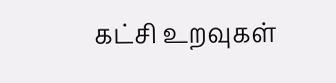கட்சி உறவுகள்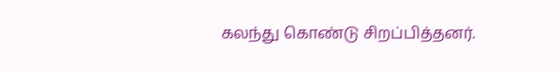கலந்து கொண்டு சிறப்பித்தனர்.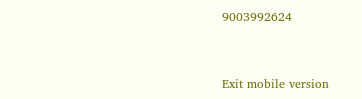9003992624



Exit mobile version